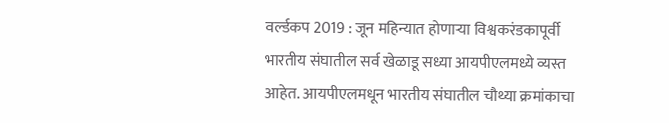वर्ल्डकप 2019 : जून महिन्यात होणाऱ्या विश्वकरंडकापूर्वी भारतीय संघातील सर्व खेळाडू सध्या आयपीएलमध्ये व्यस्त आहेत. आयपीएलमधून भारतीय संघातील चौथ्या क्रमांकाचा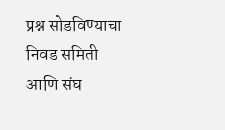प्रश्न सोडविण्याचा निवड समिती आणि संघ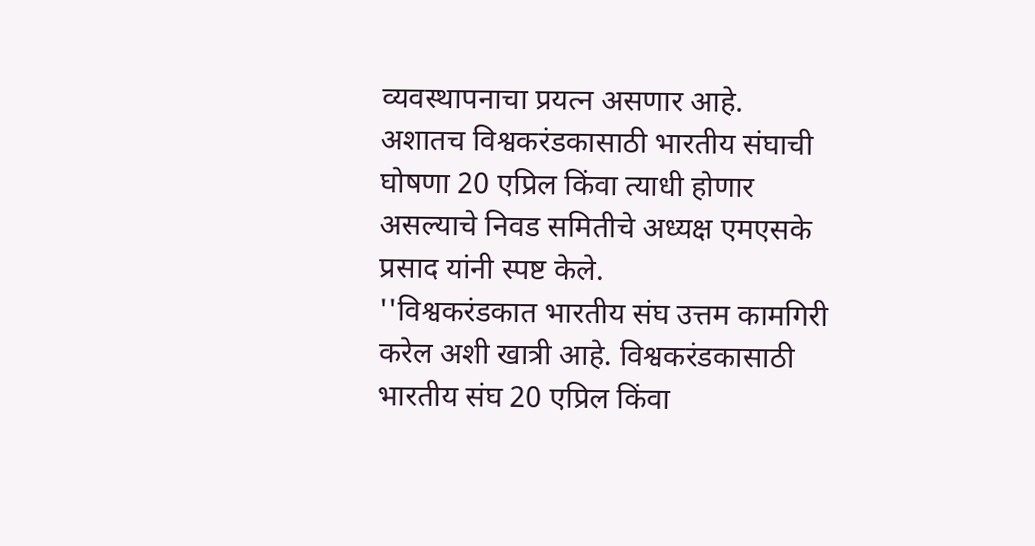व्यवस्थापनाचा प्रयत्न असणार आहे. अशातच विश्वकरंडकासाठी भारतीय संघाची घोषणा 20 एप्रिल किंवा त्याधी होणार असल्याचे निवड समितीचे अध्यक्ष एमएसके प्रसाद यांनी स्पष्ट केले.
''विश्वकरंडकात भारतीय संघ उत्तम कामगिरी करेल अशी खात्री आहे. विश्वकरंडकासाठी भारतीय संघ 20 एप्रिल किंवा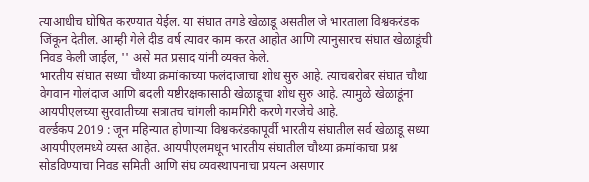त्याआधीच घोषित करण्यात येईल. या संघात तगडे खेळाडू असतील जे भारताला विश्वकरंडक जिंकून देतील. आम्ही गेले दीड वर्ष त्यावर काम करत आहोत आणि त्यानुसारच संघात खेळाडूंची निवड केली जाईल, '' असे मत प्रसाद यांनी व्यक्त केले.
भारतीय संघात सध्या चौथ्या क्रमांकाच्या फलंदाजाचा शोध सुरु आहे. त्याचबरोबर संघात चौथा वेगवान गोलंदाज आणि बदली यष्टीरक्षकासाठी खेळाडूचा शोध सुरु आहे. त्यामुळे खेळाडूंना आयपीएलच्या सुरवातीच्या सत्रातच चांगली कामगिरी करणे गरजेचे आहे.
वर्ल्डकप 2019 : जून महिन्यात होणाऱ्या विश्वकरंडकापूर्वी भारतीय संघातील सर्व खेळाडू सध्या आयपीएलमध्ये व्यस्त आहेत. आयपीएलमधून भारतीय संघातील चौथ्या क्रमांकाचा प्रश्न सोडविण्याचा निवड समिती आणि संघ व्यवस्थापनाचा प्रयत्न असणार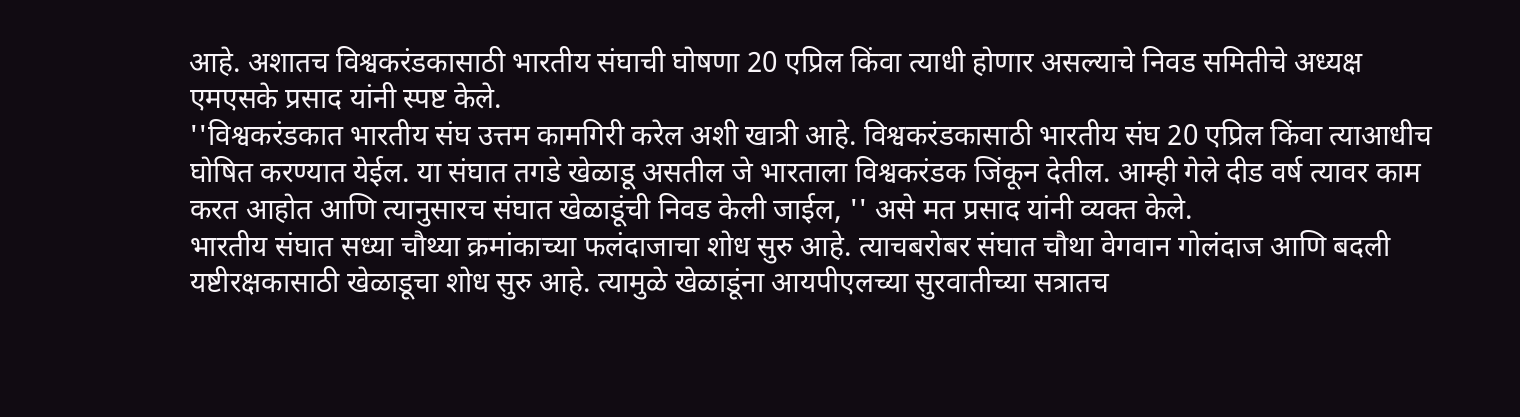आहे. अशातच विश्वकरंडकासाठी भारतीय संघाची घोषणा 20 एप्रिल किंवा त्याधी होणार असल्याचे निवड समितीचे अध्यक्ष एमएसके प्रसाद यांनी स्पष्ट केले.
''विश्वकरंडकात भारतीय संघ उत्तम कामगिरी करेल अशी खात्री आहे. विश्वकरंडकासाठी भारतीय संघ 20 एप्रिल किंवा त्याआधीच घोषित करण्यात येईल. या संघात तगडे खेळाडू असतील जे भारताला विश्वकरंडक जिंकून देतील. आम्ही गेले दीड वर्ष त्यावर काम करत आहोत आणि त्यानुसारच संघात खेळाडूंची निवड केली जाईल, '' असे मत प्रसाद यांनी व्यक्त केले.
भारतीय संघात सध्या चौथ्या क्रमांकाच्या फलंदाजाचा शोध सुरु आहे. त्याचबरोबर संघात चौथा वेगवान गोलंदाज आणि बदली यष्टीरक्षकासाठी खेळाडूचा शोध सुरु आहे. त्यामुळे खेळाडूंना आयपीएलच्या सुरवातीच्या सत्रातच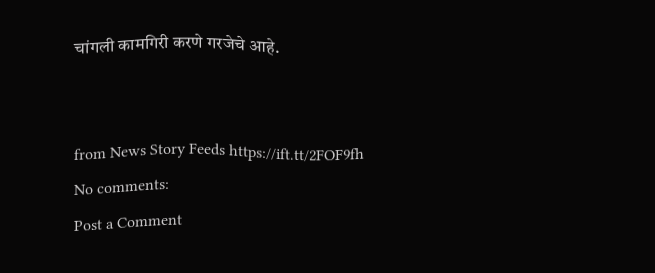चांगली कामगिरी करणे गरजेचे आहे.


from News Story Feeds https://ift.tt/2FOF9fh
No comments:
Post a Comment